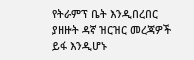የትራምፕ ቤት እንዲበረበር ያዘዙት ዳኛ ዝርዝር መረጃዎች ይፋ እንዲሆኑ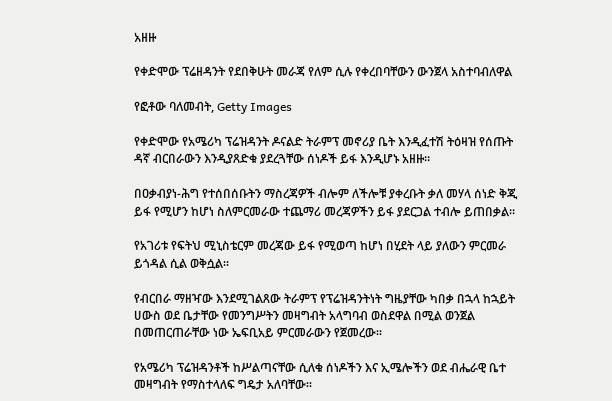አዘዙ

የቀድሞው ፕሬዘዳንት የደበቅሁት መራጃ የለም ሲሉ የቀረበባቸውን ውንጀላ አስተባብለዋል

የፎቶው ባለመብት, Getty Images

የቀድሞው የአሜሪካ ፕሬዝዳንት ዶናልድ ትራምፕ መኖሪያ ቤት እንዲፈተሽ ትዕዛዝ የሰጡት ዳኛ ብርበራውን እንዲያጸድቁ ያደረጓቸው ሰነዶች ይፋ እንዲሆኑ አዘዙ።

በዐቃብያነ-ሕግ የተሰበሰቡትን ማስረጃዎች ብሎም ለችሎቹ ያቀረቡት ቃለ መሃላ ሰነድ ቅጂ ይፋ የሚሆን ከሆነ ስለምርመራው ተጨማሪ መረጃዎችን ይፋ ያደርጋል ተብሎ ይጠበቃል።

የአገሪቱ የፍትህ ሚኒስቴርም መረጃው ይፋ የሚወጣ ከሆነ በሂደት ላይ ያለውን ምርመራ ይጎዳል ሲል ወቅሷል።

የብርበራ ማዘዣው እንደሚገልጸው ትራምፕ የፕሬዝዳንትነት ግዜያቸው ካበቃ በኋላ ከኋይት ሀውስ ወደ ቤታቸው የመንግሥትን መዛግብት አላግባብ ወስደዋል በሚል ወንጀል በመጠርጠራቸው ነው ኤፍቢአይ ምርመራውን የጀመረው።

የአሜሪካ ፕሬዝዳንቶች ከሥልጣናቸው ሲለቁ ሰነዶችን እና ኢሜሎችን ወደ ብሔራዊ ቤተ መዛግብት የማስተላለፍ ግዴታ አለባቸው።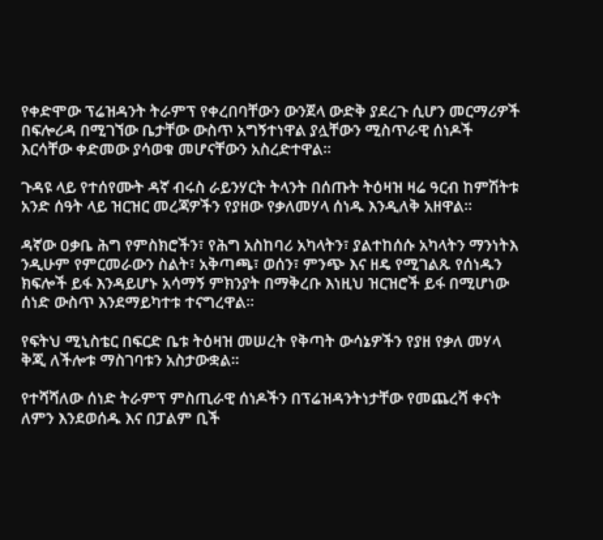የቀድሞው ፕሬዝዳንት ትራምፕ የቀረበባቸውን ውንጀላ ውድቅ ያደረጉ ሲሆን መርማሪዎች በፍሎሪዳ በሚገኘው ቤታቸው ውስጥ አግኝተነዋል ያሏቸውን ሚስጥራዊ ሰነዶች እርሳቸው ቀድመው ያሳወቁ መሆናቸውን አስረድተዋል።

ጉዳዩ ላይ የተሰየሙት ዳኛ ብሩስ ራይንሃርት ትላንት በሰጡት ትዕዛዝ ዛሬ ዓርብ ከምሽትቱ አንድ ሰዓት ላይ ዝርዝር መረጃዎችን የያዘው የቃለመሃላ ሰነዱ እንዲለቅ አዘዋል።

ዳኛው ዐቃቤ ሕግ የምስክሮችን፣ የሕግ አስከባሪ አካላትን፣ ያልተከሰሱ አካላትን ማንነትእ ንዲሁም የምርመራውን ስልት፣ አቅጣጫ፣ ወሰን፣ ምንጭ እና ዘዴ የሚገልጹ የሰነዱን ክፍሎች ይፋ እንዳይሆኑ አሳማኝ ምክንያት በማቅረቡ እነዚህ ዝርዝሮች ይፋ በሚሆነው ሰነድ ውስጥ እንደማይካተቱ ተናግረዋል።

የፍትህ ሚኒስቴር በፍርድ ቤቱ ትዕዛዝ መሠረት የቅጣት ውሳኔዎችን የያዘ የቃለ መሃላ ቅጂ ለችሎቱ ማስገባቱን አስታውቋል።

የተሻሻለው ሰነድ ትራምፕ ምስጢራዊ ሰነዶችን በፕሬዝዳንትነታቸው የመጨረሻ ቀናት ለምን እንደወሰዱ እና በፓልም ቢች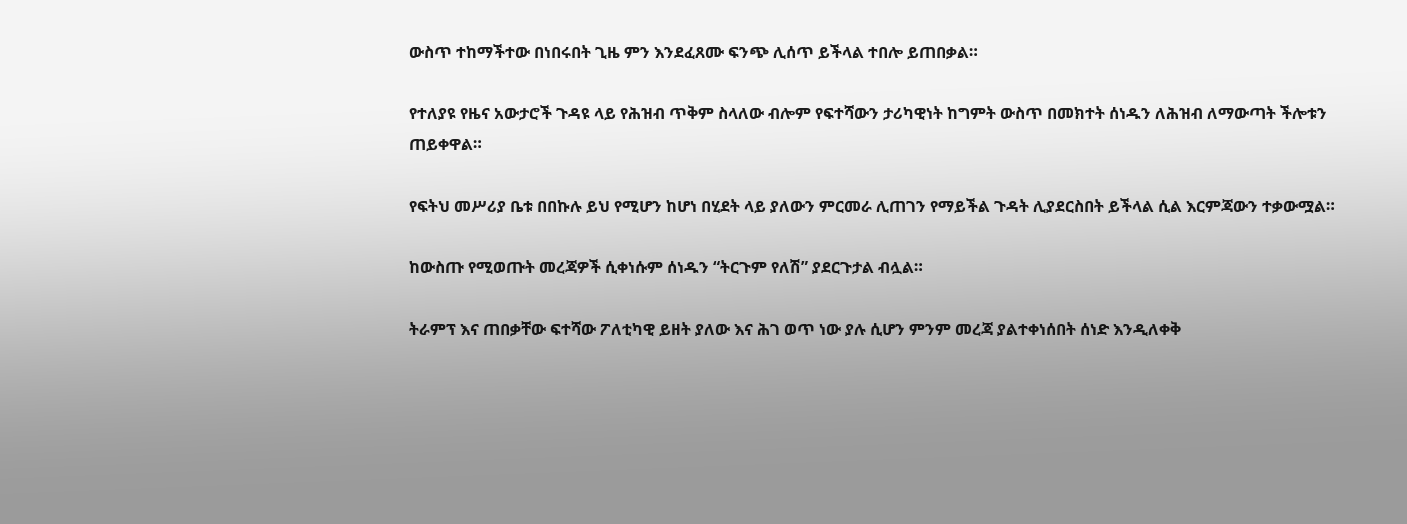ውስጥ ተከማችተው በነበሩበት ጊዜ ምን እንደፈጸሙ ፍንጭ ሊሰጥ ይችላል ተበሎ ይጠበቃል።

የተለያዩ የዜና አውታሮች ጉዳዩ ላይ የሕዝብ ጥቅም ስላለው ብሎም የፍተሻውን ታሪካዊነት ከግምት ውስጥ በመክተት ሰነዱን ለሕዝብ ለማውጣት ችሎቱን ጠይቀዋል።

የፍትህ መሥሪያ ቤቱ በበኩሉ ይህ የሚሆን ከሆነ በሂደት ላይ ያለውን ምርመራ ሊጠገን የማይችል ጉዳት ሊያደርስበት ይችላል ሲል እርምጃውን ተቃውሟል።

ከውስጡ የሚወጡት መረጃዎች ሲቀነሱም ሰነዱን “ትርጉም የለሽ” ያደርጉታል ብሏል።

ትራምፕ እና ጠበቃቸው ፍተሻው ፖለቲካዊ ይዘት ያለው እና ሕገ ወጥ ነው ያሉ ሲሆን ምንም መረጃ ያልተቀነሰበት ሰነድ እንዲለቀቅ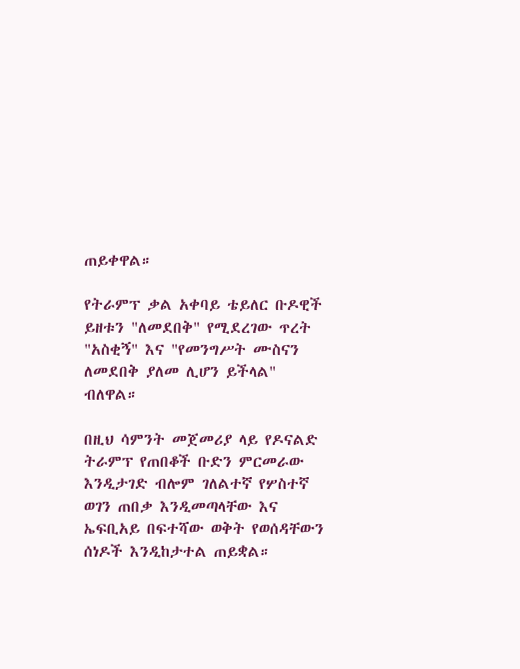ጠይቀዋል።

የትራምፕ ቃል አቀባይ ቴይለር ቡዶዊች ይዘቱን "ለመደበቅ" የሚደረገው ጥረት "አስቂኝ" እና "የመንግሥት ሙስናን ለመደበቅ ያለመ ሊሆን ይችላል" ብለዋል።

በዚህ ሳምንት መጀመሪያ ላይ የዶናልድ ትራምፕ የጠበቆች ቡድን ምርመራው እንዲታገድ ብሎም ገለልተኛ የሦስተኛ ወገን ጠበቃ እንዲመጣላቸው እና ኤፍቢአይ በፍተሻው ወቅት የወሰዳቸውን ሰነዶች እንዲከታተል ጠይቋል።